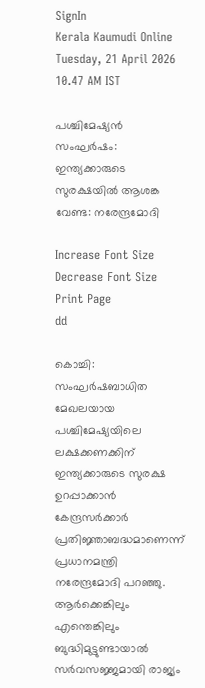SignIn
Kerala Kaumudi Online
Tuesday, 21 April 2026 10.47 AM IST

പശ്ചിമേഷ്യൻ സംഘർഷം: ഇന്ത്യക്കാരുടെ സുരക്ഷയിൽ ആശങ്ക വേണ്ട: നരേന്ദ്രമോദി

Increase Font Size Decrease Font Size Print Page
dd

കൊച്ചി: സംഘർഷബാധിത മേഖലയായ പശ്ചിമേഷ്യയിലെ ലക്ഷക്കണക്കിന് ഇന്ത്യക്കാരുടെ സുരക്ഷ ഉറപ്പാക്കാൻ കേന്ദ്രസർക്കാർ പ്രതിജ്ഞാബദ്ധമാണെന്ന് പ്രധാനമന്ത്രി നരേന്ദ്രമോദി പറഞ്ഞു. ആർക്കെങ്കിലും എന്തെങ്കിലും ബുദ്ധിമുട്ടുണ്ടായാൽ സർവസജ്ജമായി രാജ്യം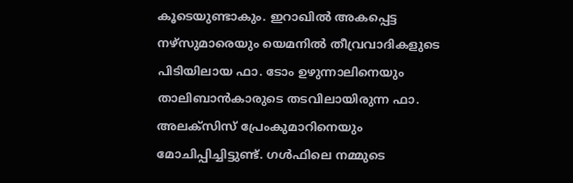കൂടെയുണ്ടാകും. ഇറാഖിൽ അകപ്പെട്ട നഴ്‌സുമാരെയും യെമനിൽ തീവ്രവാദികളുടെ പിടിയിലായ ഫാ. ടോം ഉഴുന്നാലിനെയും താലിബാൻകാരുടെ തടവിലായിരുന്ന ഫാ. അലക്‌സിസ് പ്രേംകുമാറിനെയും മോചിപ്പിച്ചിട്ടുണ്ട്. ഗൾഫിലെ നമ്മുടെ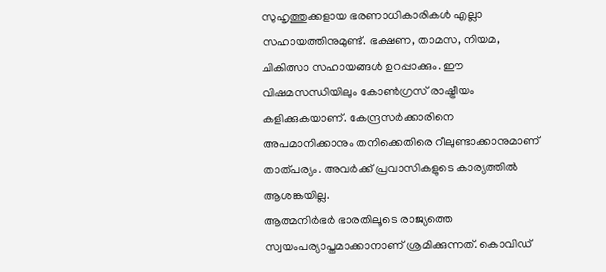സുഹൃത്തുക്കളായ ഭരണാധികാരികൾ എല്ലാ സഹായത്തിനുമുണ്ട്. ഭക്ഷണ, താമസ, നിയമ, ചികിത്സാ സഹായങ്ങൾ ഉറപ്പാക്കും. ഈ വിഷമസന്ധിയിലും കോൺഗ്രസ് രാഷ്ട്രീയം കളിക്കുകയാണ്. കേന്ദ്രസർക്കാരിനെ അപമാനിക്കാനും തനിക്കെതിരെ റീലുണ്ടാക്കാനുമാണ് താത്പര്യം. അവർക്ക് പ്രവാസികളുടെ കാര്യത്തിൽ ആശങ്കയില്ല.
ആത്മനിർഭർ ഭാരതിലൂടെ രാജ്യത്തെ സ്വയംപര്യാപ്തമാക്കാനാണ് ശ്രമിക്കുന്നത്. കൊവിഡ്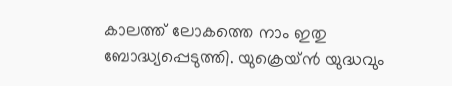കാലത്ത് ലോകത്തെ നാം ഇതു ബോദ്ധ്യപ്പെടുത്തി. യുക്രെയ്ൻ യുദ്ധവും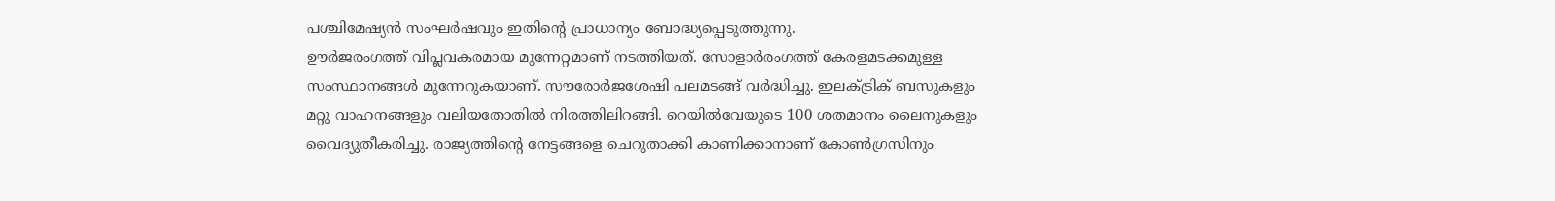പശ്ചിമേഷ്യൻ സംഘർഷവും ഇതിന്റെ പ്രാധാന്യം ബോദ്ധ്യപ്പെടുത്തുന്നു.
ഊർജരംഗത്ത് വിപ്ലവകരമായ മുന്നേറ്റമാണ് നടത്തിയത്. സോളാർരംഗത്ത് കേരളമടക്കമുള്ള സംസ്ഥാനങ്ങൾ മുന്നേറുകയാണ്. സൗരോർജശേഷി പലമടങ്ങ് വർദ്ധിച്ചു. ഇലക്ട്രിക് ബസുകളും മറ്റു വാഹനങ്ങളും വലിയതോതിൽ നിരത്തിലിറങ്ങി. റെയിൽവേയുടെ 100 ശതമാനം ലൈനുകളും വൈദ്യുതീകരിച്ചു. രാജ്യത്തിന്റെ നേട്ടങ്ങളെ ചെറുതാക്കി കാണിക്കാനാണ് കോൺഗ്രസിനും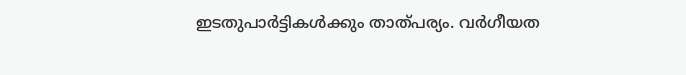ഇടതുപാർട്ടികൾക്കും താത്പര്യം. വർഗീയത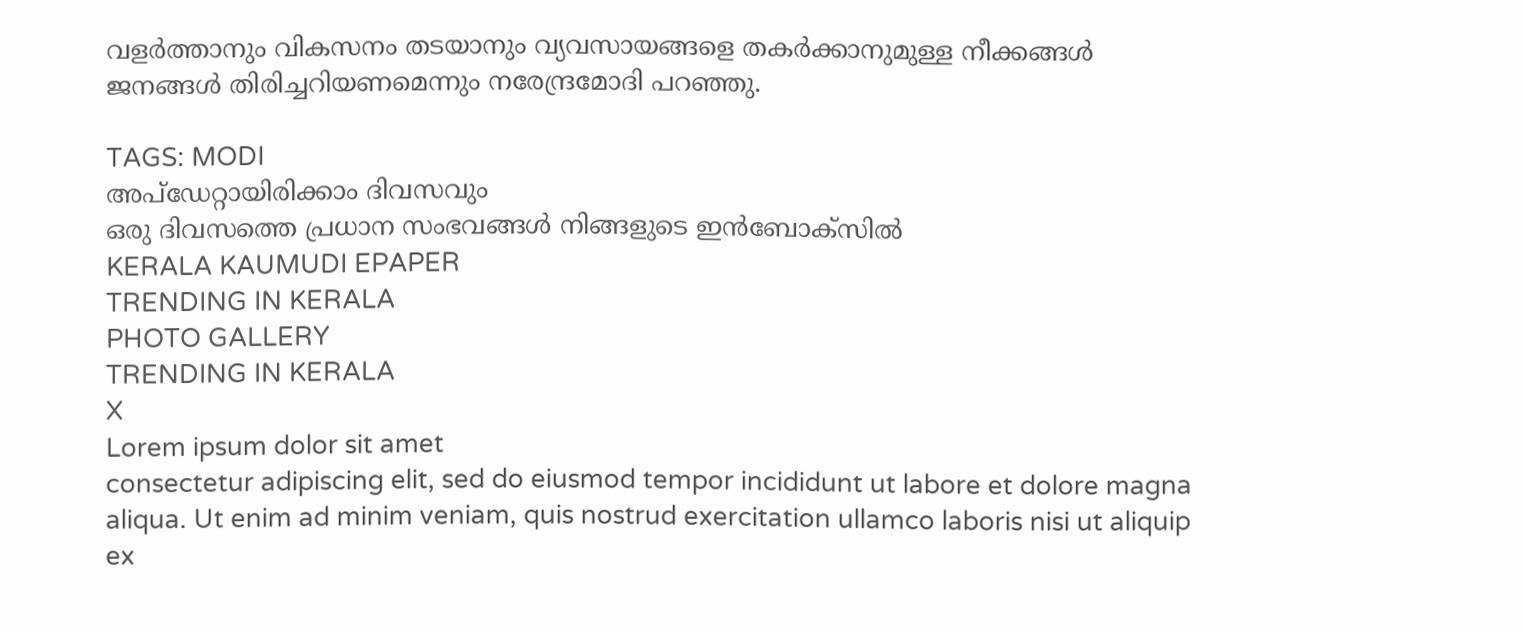വളർത്താനും വികസനം തടയാനും വ്യവസായങ്ങളെ തകർക്കാനുമുള്ള നീക്കങ്ങൾ ജനങ്ങൾ തിരിച്ചറിയണമെന്നും നരേന്ദ്രമോദി പറഞ്ഞു.

TAGS: MODI
അപ്ഡേറ്റായിരിക്കാം ദിവസവും
ഒരു ദിവസത്തെ പ്രധാന സംഭവങ്ങൾ നിങ്ങളുടെ ഇൻബോക്സിൽ
KERALA KAUMUDI EPAPER
TRENDING IN KERALA
PHOTO GALLERY
TRENDING IN KERALA
X
Lorem ipsum dolor sit amet
consectetur adipiscing elit, sed do eiusmod tempor incididunt ut labore et dolore magna aliqua. Ut enim ad minim veniam, quis nostrud exercitation ullamco laboris nisi ut aliquip ex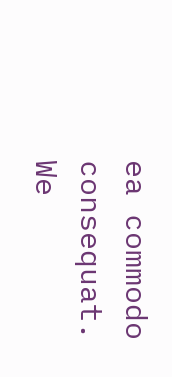ea commodo consequat.
We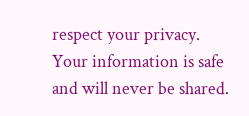respect your privacy. Your information is safe and will never be shared.